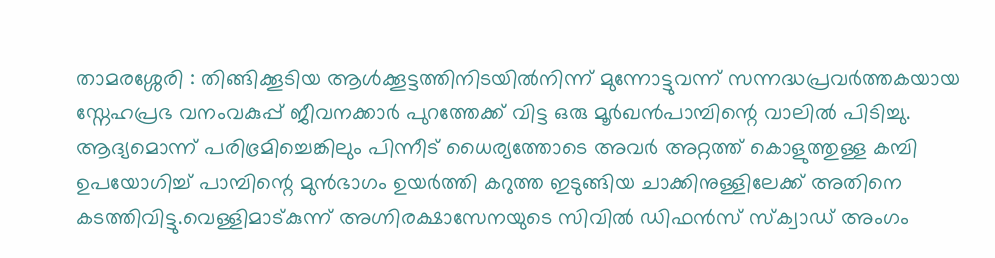താമരശ്ശേരി : തിങ്ങിക്കൂടിയ ആൾക്കൂട്ടത്തിനിടയിൽനിന്ന് മുന്നോട്ടുവന്ന് സന്നദ്ധപ്രവർത്തകയായ സ്നേഹപ്രഭ വനംവകുപ്പ് ജീവനക്കാർ പുറത്തേക്ക് വിട്ട ഒരു മൂർഖൻപാമ്പിന്റെ വാലിൽ പിടിച്ചു. ആദ്യമൊന്ന് പരിഭ്രമിച്ചെങ്കിലും പിന്നീട് ധൈര്യത്തോടെ അവർ അറ്റത്ത് കൊളുത്തുള്ള കമ്പി ഉപയോഗിച്ച് പാമ്പിന്റെ മുൻഭാഗം ഉയർത്തി കറുത്ത ഇടുങ്ങിയ ചാക്കിനുള്ളിലേക്ക് അതിനെ കടത്തിവിട്ടു.വെള്ളിമാട്കുന്ന് അഗ്നിരക്ഷാസേനയുടെ സിവിൽ ഡിഫൻസ് സ്ക്വാഡ് അംഗം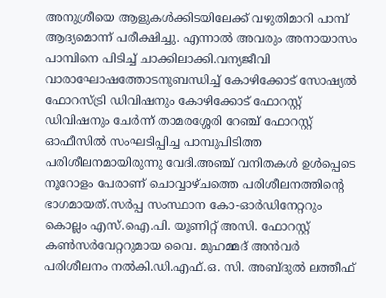അനുശ്രീയെ ആളുകൾക്കിടയിലേക്ക് വഴുതിമാറി പാമ്പ് ആദ്യമൊന്ന് പരീക്ഷിച്ചു. എന്നാൽ അവരും അനായാസം പാമ്പിനെ പിടിച്ച് ചാക്കിലാക്കി.വന്യജീവി വാരാഘോഷത്തോടനുബന്ധിച്ച് കോഴിക്കോട് സോഷ്യൽ ഫോറസ്ട്രി ഡിവിഷനും കോഴിക്കോട് ഫോറസ്റ്റ് ഡിവിഷനും ചേർന്ന് താമരശ്ശേരി റേഞ്ച് ഫോറസ്റ്റ് ഓഫീസിൽ സംഘടിപ്പിച്ച പാമ്പുപിടിത്ത പരിശീലനമായിരുന്നു വേദി.അഞ്ച് വനിതകൾ ഉൾപ്പെടെ നൂറോളം പേരാണ് ചൊവ്വാഴ്ചത്തെ പരിശീലനത്തിന്റെ ഭാഗമായത്.സർപ്പ സംസ്ഥാന കോ-ഓർഡിനേറ്ററും കൊല്ലം എസ്.ഐ.പി. യൂണിറ്റ് അസി. ഫോറസ്റ്റ് കൺസർവേറ്ററുമായ വൈ. മുഹമ്മദ് അൻവർ പരിശീലനം നൽകി.ഡി.എഫ്.ഒ. സി. അബ്ദുൽ ലത്തീഫ്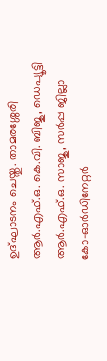ഉദ്ഘാടനം ചെയ്തു. താമരശ്ശേരി ആർ.എഫ്.ഒ. കെ.വി. ബിജു, ഡെപ്യൂട്ടി ആർ.എഫ്.ഒ. സാജു, സർപ്പ ജില്ലാ കോ-ഓർഡിനേറ്റർ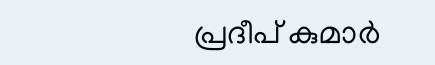പ്രദീപ് കുമാർ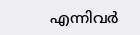എന്നിവർ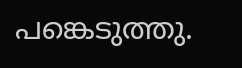പങ്കെടുത്തു.